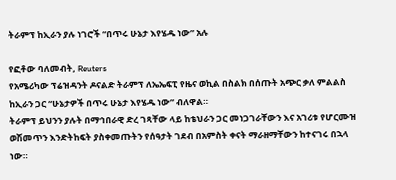ትራምፕ ከኢራን ያሉ ነገሮች “በጥሩ ሁኔታ እየሄዱ ነው” አሉ

የፎቶው ባለመብት, Reuters
የአሜሪካው ፕሬዝዳንት ዶናልድ ትራምፕ ለኤኤፍፒ የዜና ወኪል በስልክ በሰጡት አጭር ቃለ ምልልስ ከኢራን ጋር “ሁኔታዎች በጥሩ ሁኔታ እየሄዱ ነው” ብለዋል።
ትራምፕ ይህንን ያሉት በማኅበራዊ ድረ ገጻቸው ላይ ከቴህራን ጋር መነጋገራቸውን እና አገሪቱ የሆርሙዝ ወሽመጥን እንድትከፍት ያስቀመጡትን የሰዓታት ገደብ በአምስት ቀናት ማራዘማቸውን ከተናገሩ በኋላ ነው።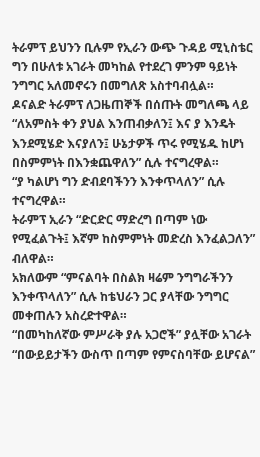ትራምፕ ይህንን ቢሉም የኢራን ውጭ ጉዳይ ሚኒስቴር ግን በሁለቱ አገራት መካከል የተደረገ ምንም ዓይነት ንግግር አለመኖሩን በመግለጽ አስተባብሏል።
ዶናልድ ትራምፕ ለጋዜጠኞች በሰጡት መግለጫ ላይ “ለአምስት ቀን ያህል እንጠብቃለን፤ እና ያ እንዴት እንደሚሄድ እናያለን፤ ሁኔታዎች ጥሩ የሚሄዱ ከሆነ በስምምነት በእንቋጨዋለን” ሲሉ ተናግረዋል።
“ያ ካልሆነ ግን ድብደባችንን እንቀጥላለን” ሲሉ ተናግረዋል።
ትራምፕ ኢራን “ድርድር ማድረግ በጣም ነው የሚፈልጉት፤ እኛም ከስምምነት መድረስ እንፈልጋለን” ብለዋል።
አክለውም “ምናልባት በስልክ ዛሬም ንግግራችንን እንቀጥላለን” ሲሉ ከቴህራን ጋር ያላቸው ንግግር መቀጠሉን አስረድተዋል።
“በመካከለኛው ምሥራቅ ያሉ አጋሮች” ያሏቸው አገራት “በውይይታችን ውስጥ በጣም የምናስባቸው ይሆናል”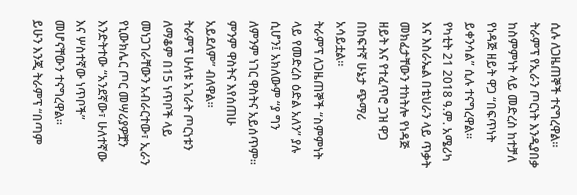ሲሉ ለጋዜጠኞች ተናግረዋል።
ትራምፕ የኢራን ጦርነት እንዲያበቃ ከስምምነት ላይ መድረስ ከተቻለ የነዳጅ ዘይት ዋጋ “በፍጥነት ይቀንሳል” ሲሉ ተናግረዋል።
የካቲት 21 2018 ዓ.ም. አሜሪካ እና እስራኤል በቴህራን ላይ ጥቃት መክፈታቸውን ተከትሎ የነዳጅ ዘይት እና የተፈጥሮ ጋዝ ዋጋ በከፍተኛ ሁኔታ ጭማሪ አሳይቷል።
ትራምፕ ለጋዜጠኞች “ስምምነት ላይ የመድረስ ዕድል አለን” ያሉ ሲሆን፤ አክለውም “ያ ግን ለምንም ነገር ዋስትና አይሰጥም። ምንም ዋስትና እየሰጠሁ አይደለም” ብለዋል።
ትራምፕ ሁለቱ አገራት ጦርነቱን ለማቆም በ15 ነጥቦች ላይ መነጋገራቸውን አብራርተው፣ ኢራን የኒውክሌር ጦር መሣሪያዎቿን እንድትተው “አንደኛው፣ ሁለተኛው እና ሦስተኛው ነጥቦች” መሆናቸውን ተናግረዋል።
ይሁን እንጂ ትራምፕ “በጣም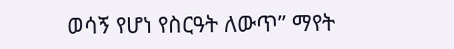ወሳኝ የሆነ የስርዓት ለውጥ” ማየት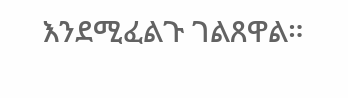እንደሚፈልጉ ገልጸዋል።